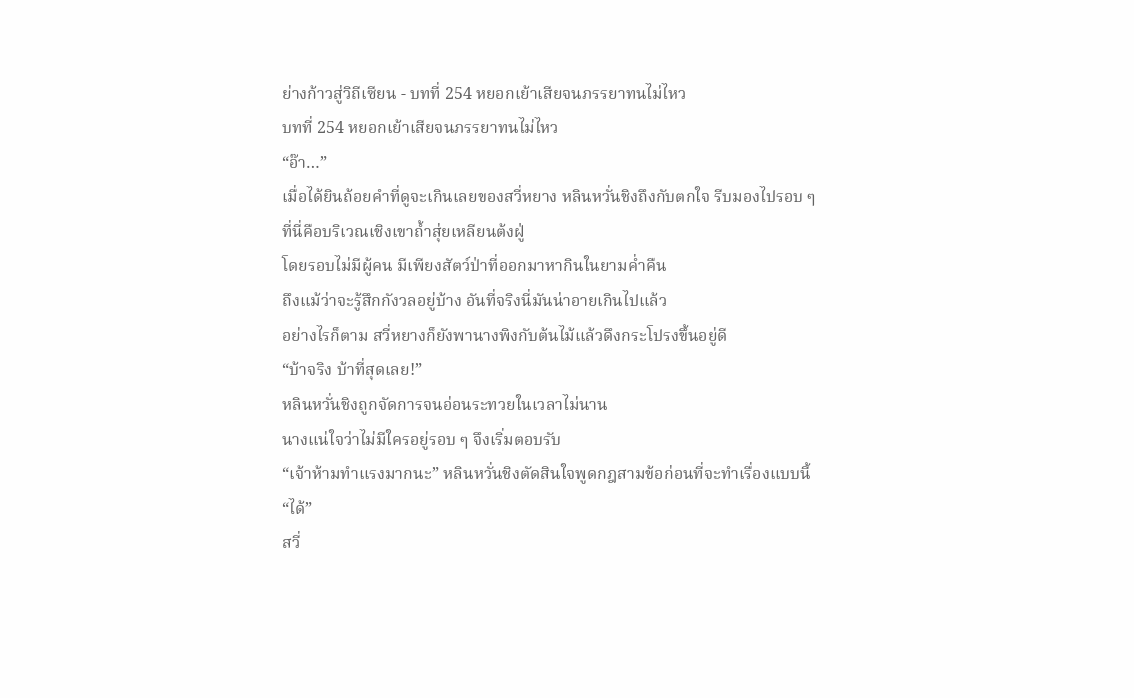ย่างก้าวสู่วิถีเซียน - บทที่ 254 หยอกเย้าเสียจนภรรยาทนไม่ไหว
บทที่ 254 หยอกเย้าเสียจนภรรยาทนไม่ไหว
“อ๊า…”
เมื่อได้ยินถ้อยคำที่ดูจะเกินเลยของสวี่หยาง หลินหวั่นชิงถึงกับตกใจ รีบมองไปรอบ ๆ
ที่นี่คือบริเวณเชิงเขาถ้ำสุ่ยเหลียนต้งฝู่
โดยรอบไม่มีผู้คน มีเพียงสัตว์ป่าที่ออกมาหากินในยามค่ำคืน
ถึงแม้ว่าจะรู้สึกกังวลอยู่บ้าง อันที่จริงนี่มันน่าอายเกินไปแล้ว
อย่างไรก็ตาม สวี่หยางก็ยังพานางพิงกับต้นไม้แล้วดึงกระโปรงขึ้นอยู่ดี
“บ้าจริง บ้าที่สุดเลย!”
หลินหวั่นชิงถูกจัดการจนอ่อนระทวยในเวลาไม่นาน
นางแน่ใจว่าไม่มีใครอยู่รอบ ๆ จึงเริ่มตอบรับ
“เจ้าห้ามทำแรงมากนะ” หลินหวั่นชิงตัดสินใจพูดกฎสามข้อก่อนที่จะทำเรื่องแบบนี้
“ได้”
สวี่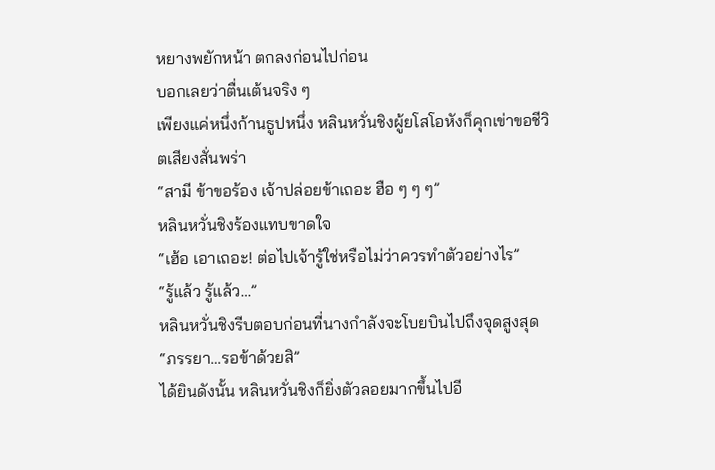หยางพยักหน้า ตกลงก่อนไปก่อน
บอกเลยว่าตื่นเต้นจริง ๆ
เพียงแค่หนึ่งก้านธูปหนึ่ง หลินหวั่นชิงผู้ยโสโอหังก็คุกเข่าขอชีวิตเสียงสั่นพร่า
“สามี ข้าขอร้อง เจ้าปล่อยข้าเถอะ ฮือ ๆ ๆ ๆ”
หลินหวั่นชิงร้องแทบขาดใจ
“เฮ้อ เอาเถอะ! ต่อไปเจ้ารู้ใช่หรือไม่ว่าควรทำตัวอย่างไร”
“รู้แล้ว รู้แล้ว…”
หลินหวั่นชิงรีบตอบก่อนที่นางกำลังจะโบยบินไปถึงจุดสูงสุด
“ภรรยา…รอข้าด้วยสิ”
ได้ยินดังนั้น หลินหวั่นชิงก็ยิ่งตัวลอยมากขึ้นไปอี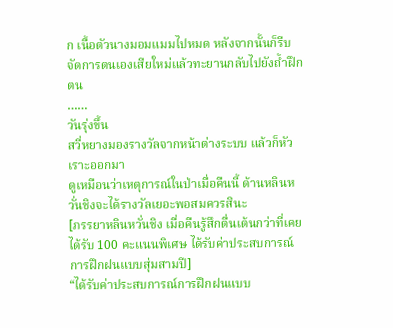ก เนื้อตัวนางมอมแมมไปหมด หลังจากนั้นก็รีบจัดการตนเองเสียใหม่แล้วทะยานกลับไปยังถ้ำฝึกตน
……
วันรุ่งขึ้น
สวี่หยางมองรางวัลจากหน้าต่างระบบ แล้วก็หัวเราะออกมา
ดูเหมือนว่าเหตุการณ์ในป่าเมื่อคืนนี้ ด้านหลินหวั่นชิงจะได้รางวัลเยอะพอสมควรสินะ
[ภรรยาหลินหวั่นชิง เมื่อคืนรู้สึกตื่นเต้นกว่าที่เคย ได้รับ 100 คะแนนพิเศษ ได้รับค่าประสบการณ์การฝึกฝนแบบสุ่มสามปี]
“ได้รับค่าประสบการณ์การฝึกฝนแบบ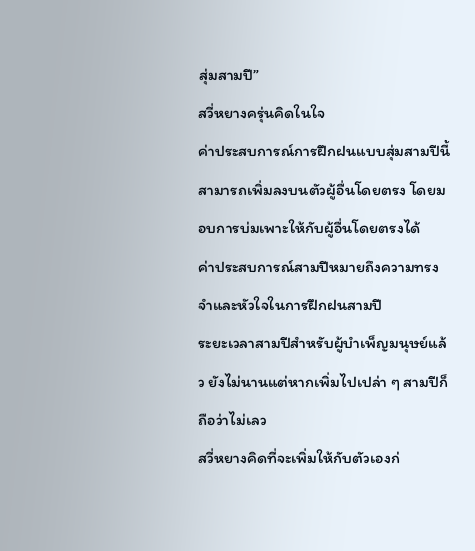สุ่มสามปี”
สวี่หยางครุ่นคิดในใจ
ค่าประสบการณ์การฝึกฝนแบบสุ่มสามปีนี้สามารถเพิ่มลงบนตัวผู้อื่นโดยตรง โดยมอบการบ่มเพาะให้กับผู้อื่นโดยตรงได้
ค่าประสบการณ์สามปีหมายถึงความทรงจำและหัวใจในการฝึกฝนสามปี
ระยะเวลาสามปีสำหรับผู้บำเพ็ญมนุษย์แล้ว ยังไม่นานแต่หากเพิ่มไปเปล่า ๆ สามปีก็ถือว่าไม่เลว
สวี่หยางคิดที่จะเพิ่มให้กับตัวเองก่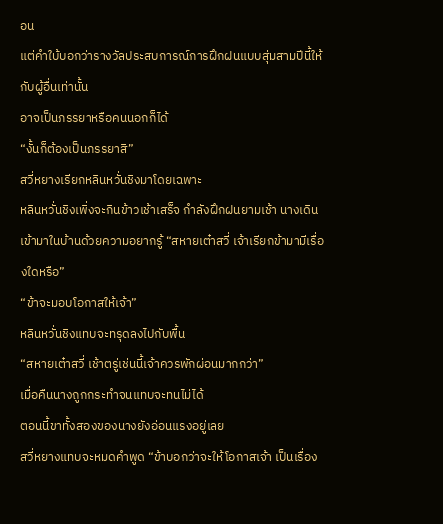อน
แต่คำใบ้บอกว่ารางวัลประสบการณ์การฝึกฝนแบบสุ่มสามปีนี้ให้กับผู้อื่นเท่านั้น
อาจเป็นภรรยาหรือคนนอกก็ได้
“งั้นก็ต้องเป็นภรรยาสิ”
สวี่หยางเรียกหลินหวั่นชิงมาโดยเฉพาะ
หลินหวั่นชิงเพิ่งจะกินข้าวเช้าเสร็จ กำลังฝึกฝนยามเช้า นางเดินเข้ามาในบ้านด้วยความอยากรู้ “สหายเต๋าสวี่ เจ้าเรียกข้ามามีเรื่องใดหรือ”
“ข้าจะมอบโอกาสให้เจ้า”
หลินหวั่นชิงแทบจะทรุดลงไปกับพื้น
“สหายเต๋าสวี่ เช้าตรู่เช่นนี้เจ้าควรพักผ่อนมากกว่า”
เมื่อคืนนางถูกกระทำจนแทบจะทนไม่ได้
ตอนนี้ขาทั้งสองของนางยังอ่อนแรงอยู่เลย
สวี่หยางแทบจะหมดคำพูด “ข้าบอกว่าจะให้โอกาสเจ้า เป็นเรื่อง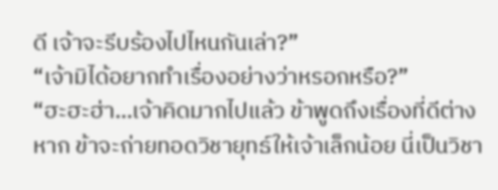ดี เจ้าจะรีบร้องไปไหนกันเล่า?”
“เจ้ามิได้อยากทำเรื่องอย่างว่าหรอกหรือ?”
“ฮะฮะฮ่า…เจ้าคิดมากไปแล้ว ข้าพูดถึงเรื่องที่ดีต่างหาก ข้าจะถ่ายทอดวิชายุทธ์ให้เจ้าเล็กน้อย นี่เป็นวิชา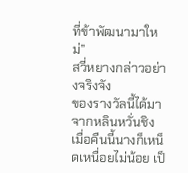ที่ข้าพัฒนามาใหม่”
สวี่หยางกล่าวอย่างจริงจัง
ของรางวัลนี้ได้มาจากหลินหวั่นชิง เมื่อคืนนี้นางก็เหน็ดเหนื่อยไม่น้อย เป็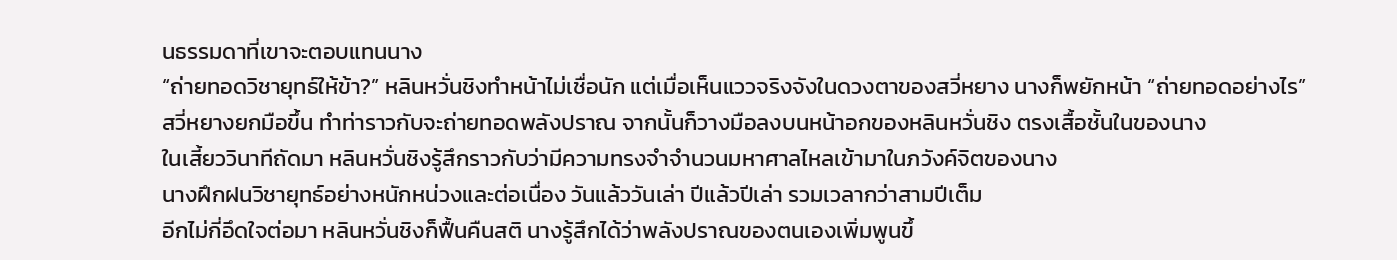นธรรมดาที่เขาจะตอบแทนนาง
“ถ่ายทอดวิชายุทธ์ให้ข้า?” หลินหวั่นชิงทำหน้าไม่เชื่อนัก แต่เมื่อเห็นแววจริงจังในดวงตาของสวี่หยาง นางก็พยักหน้า “ถ่ายทอดอย่างไร”
สวี่หยางยกมือขึ้น ทำท่าราวกับจะถ่ายทอดพลังปราณ จากนั้นก็วางมือลงบนหน้าอกของหลินหวั่นชิง ตรงเสื้อชั้นในของนาง
ในเสี้ยววินาทีถัดมา หลินหวั่นชิงรู้สึกราวกับว่ามีความทรงจำจำนวนมหาศาลไหลเข้ามาในภวังค์จิตของนาง
นางฝึกฝนวิชายุทธ์อย่างหนักหน่วงและต่อเนื่อง วันแล้ววันเล่า ปีแล้วปีเล่า รวมเวลากว่าสามปีเต็ม
อีกไม่กี่อึดใจต่อมา หลินหวั่นชิงก็ฟื้นคืนสติ นางรู้สึกได้ว่าพลังปราณของตนเองเพิ่มพูนขึ้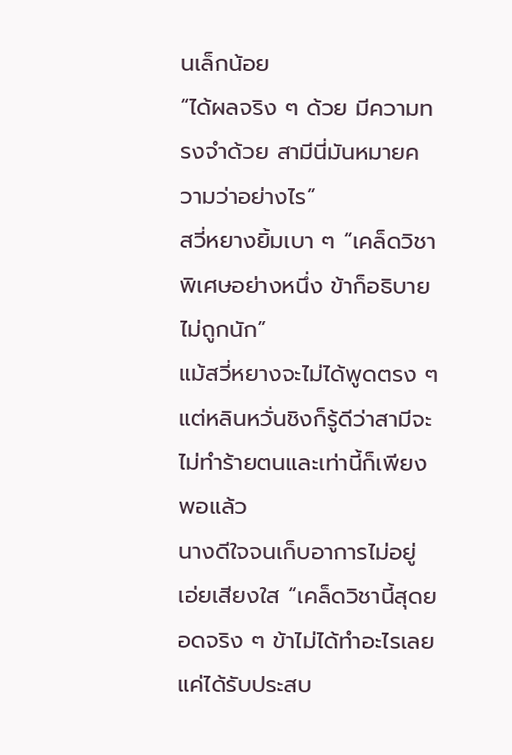นเล็กน้อย
“ได้ผลจริง ๆ ด้วย มีความทรงจำด้วย สามีนี่มันหมายความว่าอย่างไร”
สวี่หยางยิ้มเบา ๆ “เคล็ดวิชาพิเศษอย่างหนึ่ง ข้าก็อธิบายไม่ถูกนัก”
แม้สวี่หยางจะไม่ได้พูดตรง ๆ แต่หลินหวั่นชิงก็รู้ดีว่าสามีจะไม่ทำร้ายตนและเท่านี้ก็เพียงพอแล้ว
นางดีใจจนเก็บอาการไม่อยู่ เอ่ยเสียงใส “เคล็ดวิชานี้สุดยอดจริง ๆ ข้าไม่ได้ทำอะไรเลย แค่ได้รับประสบ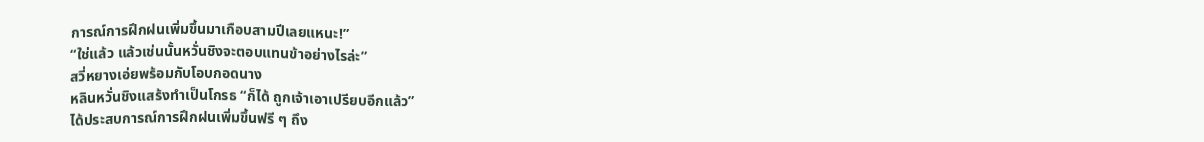การณ์การฝึกฝนเพิ่มขึ้นมาเกือบสามปีเลยแหนะ!”
“ใช่แล้ว แล้วเช่นนั้นหวั่นชิงจะตอบแทนข้าอย่างไรล่ะ”
สวี่หยางเอ่ยพร้อมกับโอบกอดนาง
หลินหวั่นชิงแสร้งทำเป็นโกรธ “ก็ได้ ถูกเจ้าเอาเปรียบอีกแล้ว”
ได้ประสบการณ์การฝึกฝนเพิ่มขึ้นฟรี ๆ ถึง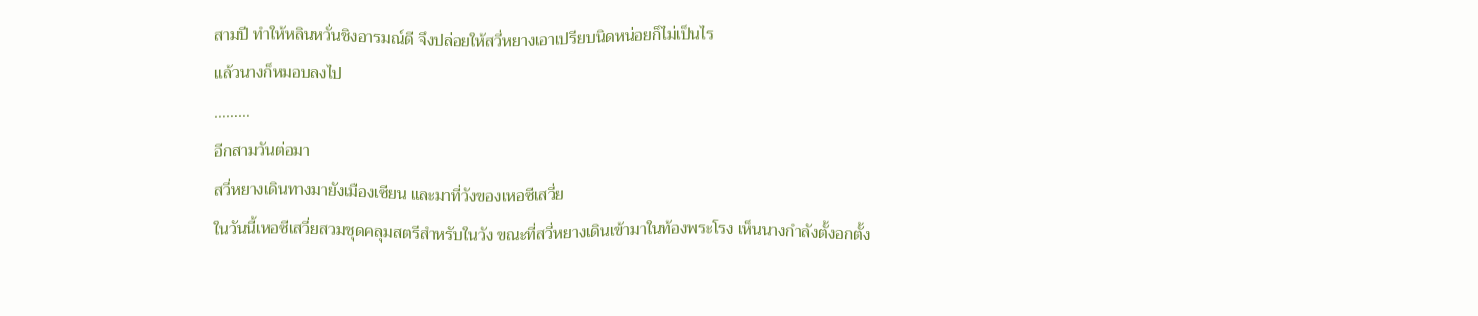สามปี ทำให้หลินหวั่นชิงอารมณ์ดี จึงปล่อยให้สวี่หยางเอาเปรียบนิดหน่อยก็ไม่เป็นไร
แล้วนางก็หมอบลงไป
………
อีกสามวันต่อมา
สวี่หยางเดินทางมายังเมืองเซียน และมาที่วังของเหอซีเสวี่ย
ในวันนี้เหอซีเสวี่ยสวมชุดคลุมสตรีสำหรับในวัง ขณะที่สวี่หยางเดินเข้ามาในท้องพระโรง เห็นนางกำลังตั้งอกตั้ง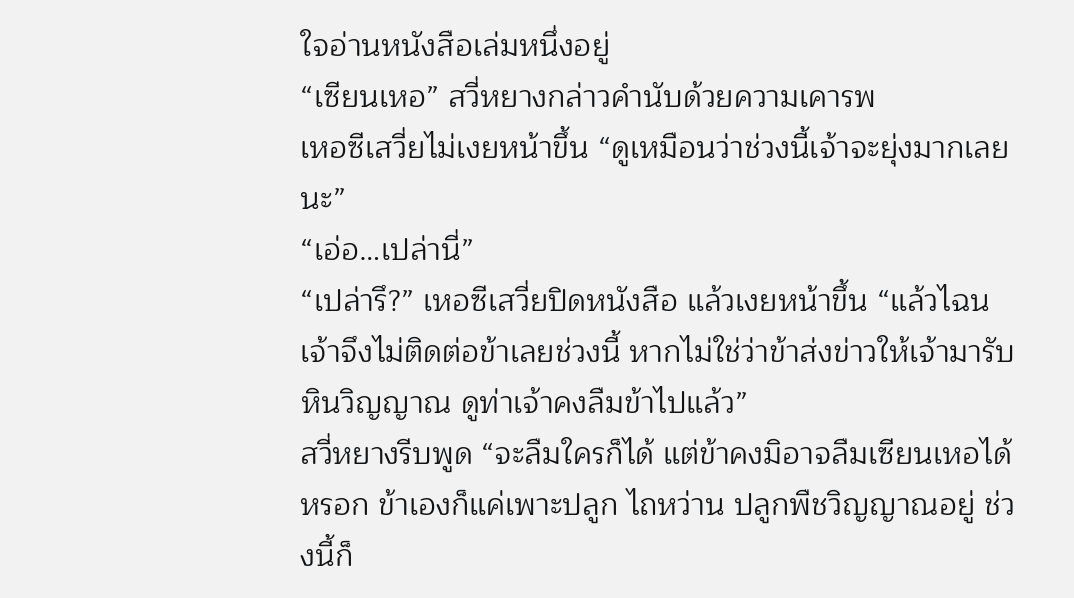ใจอ่านหนังสือเล่มหนึ่งอยู่
“เซียนเหอ” สวี่หยางกล่าวคำนับด้วยความเคารพ
เหอซีเสวี่ยไม่เงยหน้าขึ้น “ดูเหมือนว่าช่วงนี้เจ้าจะยุ่งมากเลยนะ”
“เอ่อ…เปล่านี่”
“เปล่ารึ?” เหอซีเสวี่ยปิดหนังสือ แล้วเงยหน้าขึ้น “แล้วไฉนเจ้าจึงไม่ติดต่อข้าเลยช่วงนี้ หากไม่ใช่ว่าข้าส่งข่าวให้เจ้ามารับหินวิญญาณ ดูท่าเจ้าคงลืมข้าไปแล้ว”
สวี่หยางรีบพูด “จะลืมใครก็ได้ แต่ข้าคงมิอาจลืมเซียนเหอได้หรอก ข้าเองก็แค่เพาะปลูก ไถหว่าน ปลูกพืชวิญญาณอยู่ ช่วงนี้ก็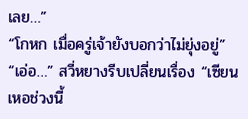เลย…”
“โกหก เมื่อครู่เจ้ายังบอกว่าไม่ยุ่งอยู่”
“เอ่อ…” สวี่หยางรีบเปลี่ยนเรื่อง “เซียนเหอช่วงนี้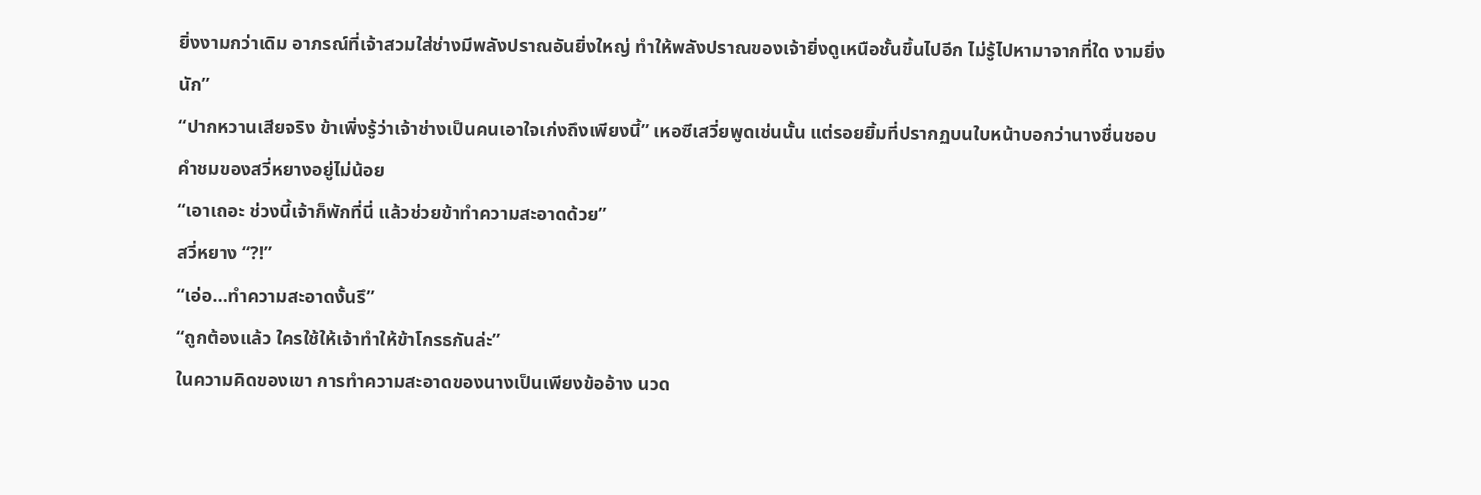ยิ่งงามกว่าเดิม อาภรณ์ที่เจ้าสวมใส่ช่างมีพลังปราณอันยิ่งใหญ่ ทำให้พลังปราณของเจ้ายิ่งดูเหนือชั้นขึ้นไปอีก ไม่รู้ไปหามาจากที่ใด งามยิ่งนัก”
“ปากหวานเสียจริง ข้าเพิ่งรู้ว่าเจ้าช่างเป็นคนเอาใจเก่งถึงเพียงนี้” เหอซีเสวี่ยพูดเช่นนั้น แต่รอยยิ้มที่ปรากฏบนใบหน้าบอกว่านางชื่นชอบคำชมของสวี่หยางอยู่ไม่น้อย
“เอาเถอะ ช่วงนี้เจ้าก็พักที่นี่ แล้วช่วยข้าทำความสะอาดด้วย”
สวี่หยาง “?!”
“เอ่อ…ทำความสะอาดงั้นรึ”
“ถูกต้องแล้ว ใครใช้ให้เจ้าทำให้ข้าโกรธกันล่ะ”
ในความคิดของเขา การทำความสะอาดของนางเป็นเพียงข้ออ้าง นวด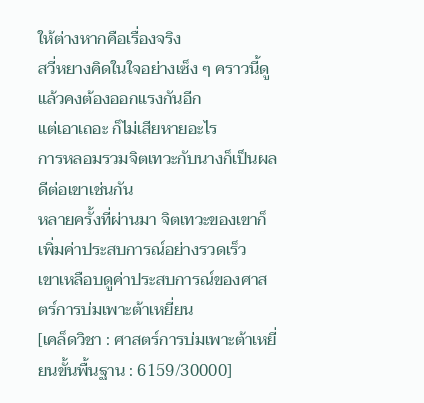ให้ต่างหากคือเรื่องจริง
สวี่หยางคิดในใจอย่างเซ็ง ๆ คราวนี้ดูแล้วคงต้องออกแรงกันอีก
แต่เอาเถอะ ก็ไม่เสียหายอะไร
การหลอมรวมจิตเทวะกับนางก็เป็นผลดีต่อเขาเช่นกัน
หลายครั้งที่ผ่านมา จิตเทวะของเขาก็เพิ่มค่าประสบการณ์อย่างรวดเร็ว
เขาเหลือบดูค่าประสบการณ์ของศาสตร์การบ่มเพาะต้าเหยี่ยน
[เคล็ดวิชา : ศาสตร์การบ่มเพาะต้าเหยี่ยนขั้นพื้นฐาน : 6159/30000]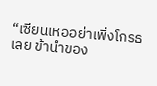“เซียนเหออย่าเพิ่งโกรธเลย ข้านำของ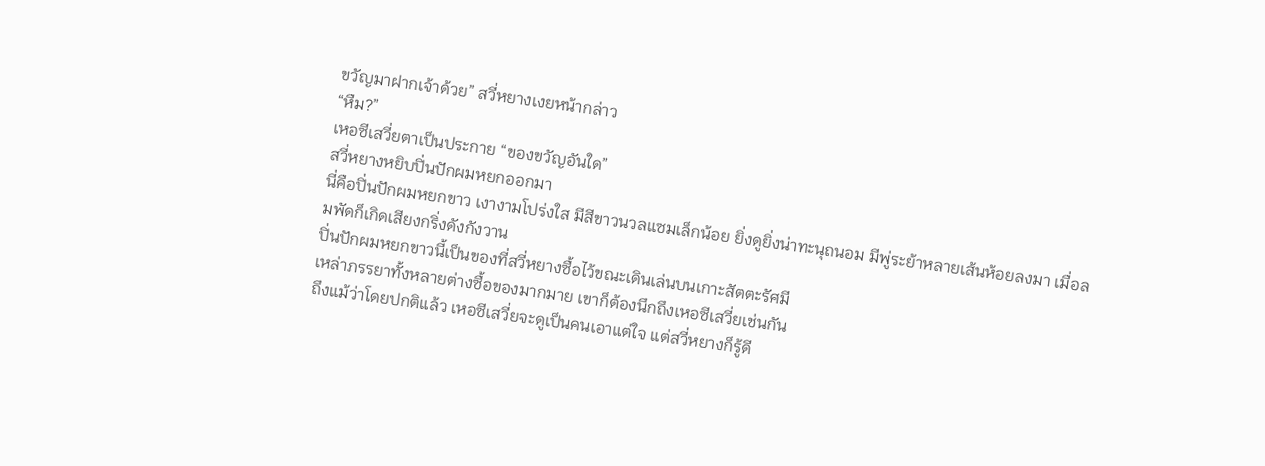ขวัญมาฝากเจ้าด้วย” สวี่หยางเงยหน้ากล่าว
“หืม?”
เหอซีเสวี่ยตาเป็นประกาย “ของขวัญอันใด”
สวี่หยางหยิบปิ่นปักผมหยกออกมา
นี่คือปิ่นปักผมหยกขาว เงางามโปร่งใส มีสีขาวนวลแซมเล็กน้อย ยิ่งดูยิ่งน่าทะนุถนอม มีพู่ระย้าหลายเส้นห้อยลงมา เมื่อลมพัดก็เกิดเสียงกริ่งดังกังวาน
ปิ่นปักผมหยกขาวนี้เป็นของที่สวี่หยางซื้อไว้ขณะเดินเล่นบนเกาะสัตตะรัศมี
เหล่าภรรยาทั้งหลายต่างซื้อของมากมาย เขาก็ต้องนึกถึงเหอซีเสวี่ยเช่นกัน
ถึงแม้ว่าโดยปกติแล้ว เหอซีเสวี่ยจะดูเป็นคนเอาแต่ใจ แต่สวี่หยางก็รู้ดี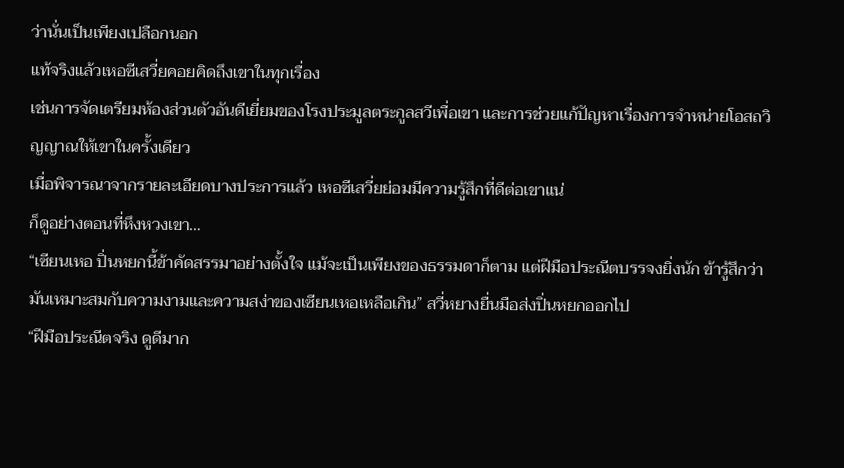ว่านั่นเป็นเพียงเปลือกนอก
แท้จริงแล้วเหอซีเสวี่ยคอยคิดถึงเขาในทุกเรื่อง
เช่นการจัดเตรียมห้องส่วนตัวอันดีเยี่ยมของโรงประมูลตระกูลสวีเพื่อเขา และการช่วยแก้ปัญหาเรื่องการจำหน่ายโอสถวิญญาณให้เขาในครั้งเดียว
เมื่อพิจารณาจากรายละเอียดบางประการแล้ว เหอซีเสวี่ยย่อมมีความรู้สึกที่ดีต่อเขาแน่
ก็ดูอย่างตอนที่หึงหวงเขา…
“เซียนเหอ ปิ่นหยกนี้ข้าคัดสรรมาอย่างตั้งใจ แม้จะเป็นเพียงของธรรมดาก็ตาม แต่ฝีมือประณีตบรรจงยิ่งนัก ข้ารู้สึกว่ามันเหมาะสมกับความงามและความสง่าของเซียนเหอเหลือเกิน” สวี่หยางยื่นมือส่งปิ่นหยกออกไป
“ฝีมือประณีตจริง ดูดีมาก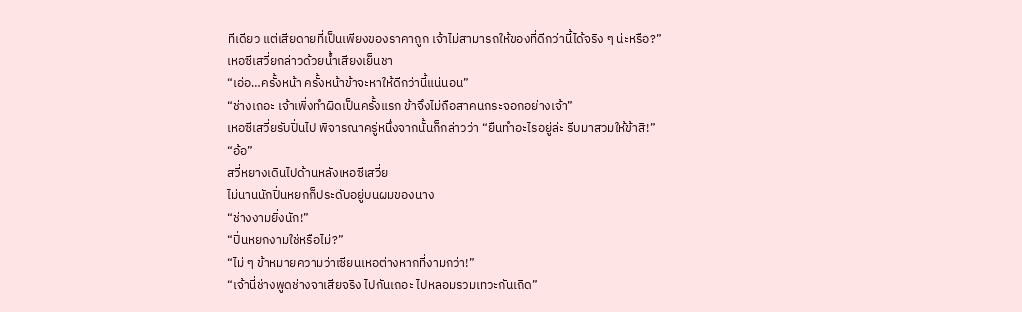ทีเดียว แต่เสียดายที่เป็นเพียงของราคาถูก เจ้าไม่สามารถให้ของที่ดีกว่านี้ได้จริง ๆ น่ะหรือ?”
เหอซีเสวี่ยกล่าวด้วยน้ำเสียงเย็นชา
“เอ่อ…ครั้งหน้า ครั้งหน้าข้าจะหาให้ดีกว่านี้แน่นอน”
“ช่างเถอะ เจ้าเพิ่งทำผิดเป็นครั้งแรก ข้าจึงไม่ถือสาคนกระจอกอย่างเจ้า”
เหอซีเสวี่ยรับปิ่นไป พิจารณาครู่หนึ่งจากนั้นก็กล่าวว่า “ยืนทำอะไรอยู่ล่ะ รีบมาสวมให้ข้าสิ!”
“อ้อ”
สวี่หยางเดินไปด้านหลังเหอซีเสวี่ย
ไม่นานนักปิ่นหยกก็ประดับอยู่บนผมของนาง
“ช่างงามยิ่งนัก!”
“ปิ่นหยกงามใช่หรือไม่?”
“ไม่ ๆ ข้าหมายความว่าเซียนเหอต่างหากที่งามกว่า!”
“เจ้านี่ช่างพูดช่างจาเสียจริง ไปกันเถอะ ไปหลอมรวมเทวะกันเถิด”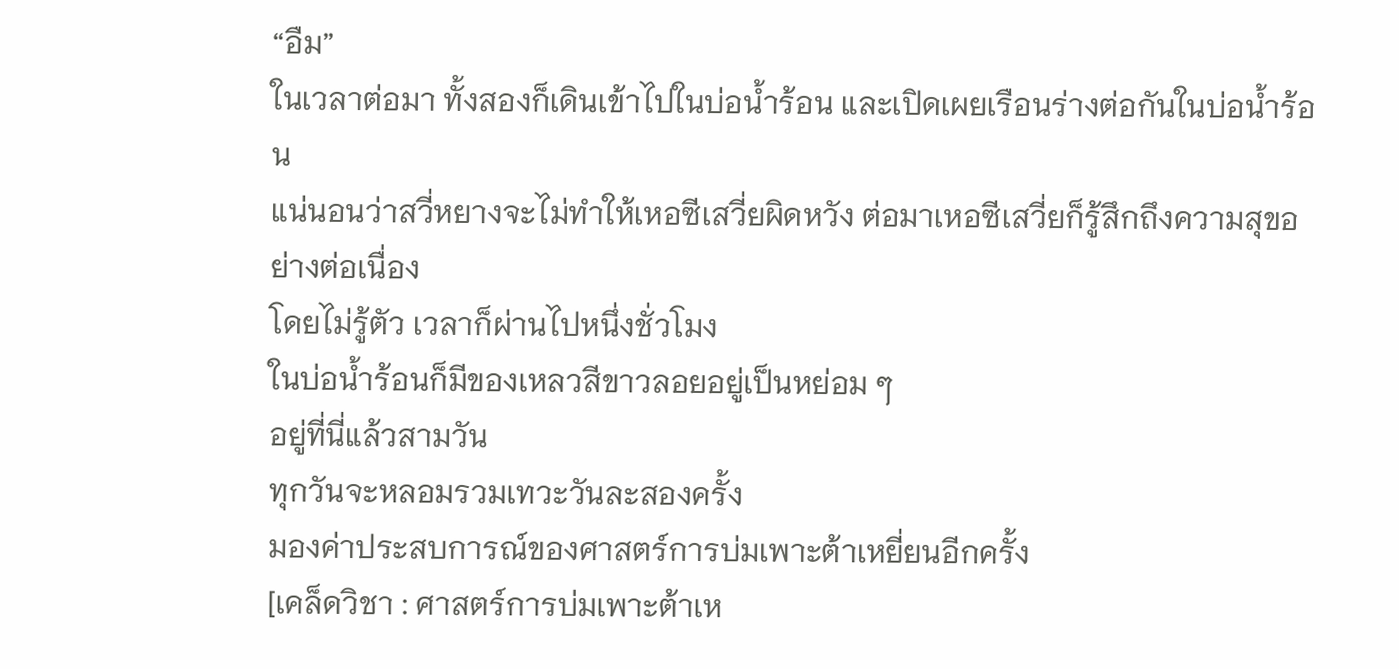“อืม”
ในเวลาต่อมา ทั้งสองก็เดินเข้าไปในบ่อน้ำร้อน และเปิดเผยเรือนร่างต่อกันในบ่อน้ำร้อน
แน่นอนว่าสวี่หยางจะไม่ทำให้เหอซีเสวี่ยผิดหวัง ต่อมาเหอซีเสวี่ยก็รู้สึกถึงความสุขอย่างต่อเนื่อง
โดยไม่รู้ตัว เวลาก็ผ่านไปหนึ่งชั่วโมง
ในบ่อน้ำร้อนก็มีของเหลวสีขาวลอยอยู่เป็นหย่อม ๆ
อยู่ที่นี่แล้วสามวัน
ทุกวันจะหลอมรวมเทวะวันละสองครั้ง
มองค่าประสบการณ์ของศาสตร์การบ่มเพาะต้าเหยี่ยนอีกครั้ง
[เคล็ดวิชา : ศาสตร์การบ่มเพาะต้าเห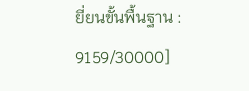ยี่ยนขั้นพื้นฐาน : 9159/30000]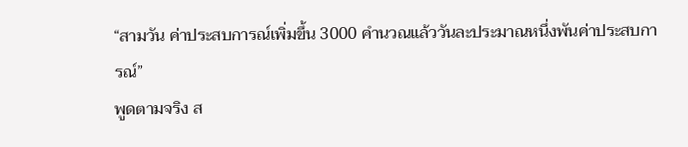“สามวัน ค่าประสบการณ์เพิ่มขึ้น 3000 คำนวณแล้ววันละประมาณหนึ่งพันค่าประสบการณ์”
พูดตามจริง ส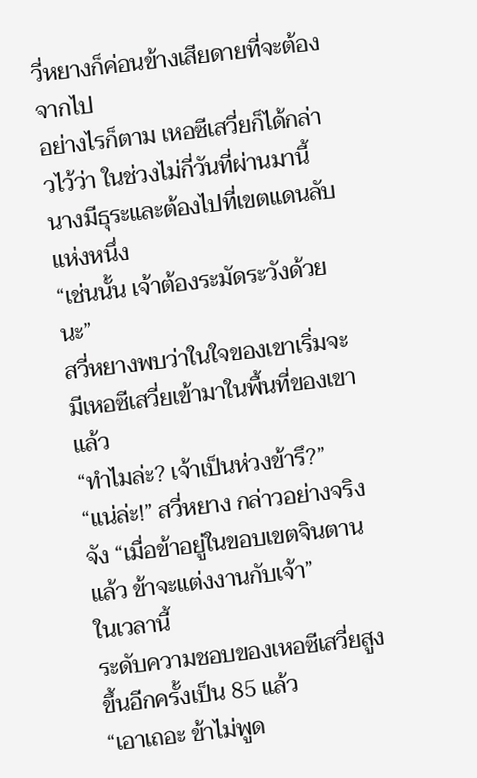วี่หยางก็ค่อนข้างเสียดายที่จะต้องจากไป
อย่างไรก็ตาม เหอซีเสวี่ยก็ได้กล่าวไว้ว่า ในช่วงไม่กี่วันที่ผ่านมานี้ นางมีธุระและต้องไปที่เขตแดนลับแห่งหนึ่ง
“เช่นนั้น เจ้าต้องระมัดระวังด้วยนะ”
สวี่หยางพบว่าในใจของเขาเริ่มจะมีเหอซีเสวี่ยเข้ามาในพื้นที่ของเขาแล้ว
“ทำไมล่ะ? เจ้าเป็นห่วงข้ารึ?”
“แน่ล่ะ!” สวี่หยาง กล่าวอย่างจริงจัง “เมื่อข้าอยู่ในขอบเขตจินตานแล้ว ข้าจะแต่งงานกับเจ้า”
ในเวลานี้
ระดับความชอบของเหอซีเสวี่ยสูงขึ้นอีกครั้งเป็น 85 แล้ว
“เอาเถอะ ข้าไม่พูด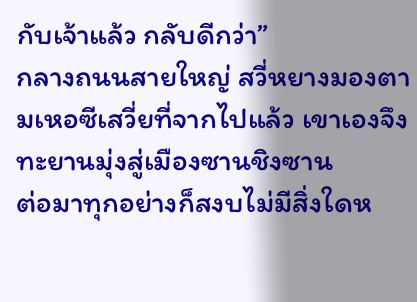กับเจ้าแล้ว กลับดีกว่า”
กลางถนนสายใหญ่ สวี่หยางมองตามเหอซีเสวี่ยที่จากไปแล้ว เขาเองจึงทะยานมุ่งสู่เมืองซานชิงซาน
ต่อมาทุกอย่างก็สงบไม่มีสิ่งใดห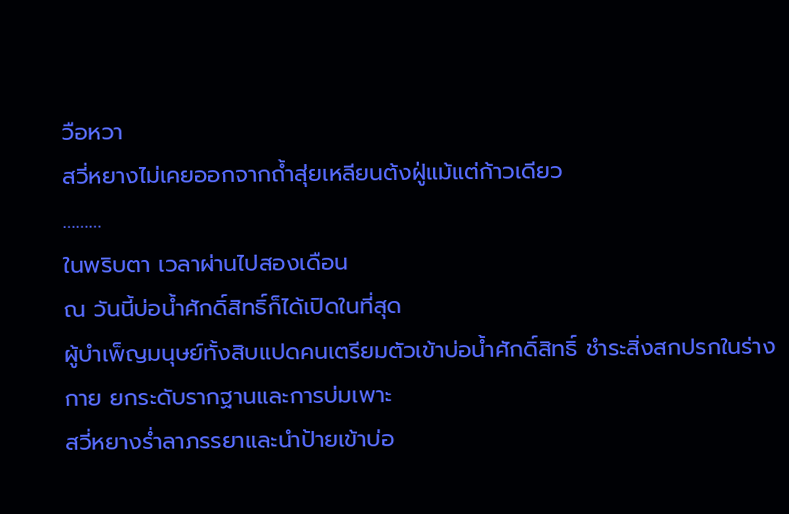วือหวา
สวี่หยางไม่เคยออกจากถ้ำสุ่ยเหลียนต้งฝู่แม้แต่ก้าวเดียว
………
ในพริบตา เวลาผ่านไปสองเดือน
ณ วันนี้บ่อน้ำศักดิ์สิทธิ์ก็ได้เปิดในที่สุด
ผู้บำเพ็ญมนุษย์ทั้งสิบแปดคนเตรียมตัวเข้าบ่อน้ำศักดิ์สิทธิ์ ชำระสิ่งสกปรกในร่างกาย ยกระดับรากฐานและการบ่มเพาะ
สวี่หยางร่ำลาภรรยาและนำป้ายเข้าบ่อ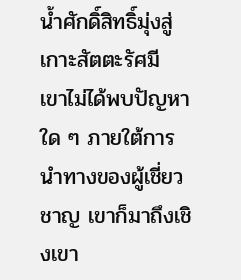น้ำศักดิ์สิทธิ์มุ่งสู่เกาะสัตตะรัศมี
เขาไม่ได้พบปัญหาใด ๆ ภายใต้การนำทางของผู้เชี่ยวชาญ เขาก็มาถึงเชิงเขา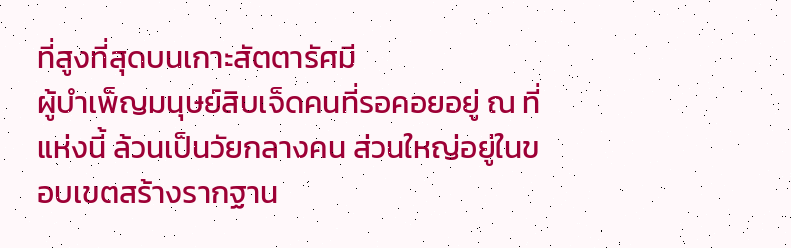ที่สูงที่สุดบนเกาะสัตตารัศมี
ผู้บำเพ็ญมนุษย์สิบเจ็ดคนที่รอคอยอยู่ ณ ที่แห่งนี้ ล้วนเป็นวัยกลางคน ส่วนใหญ่อยู่ในขอบเขตสร้างรากฐาน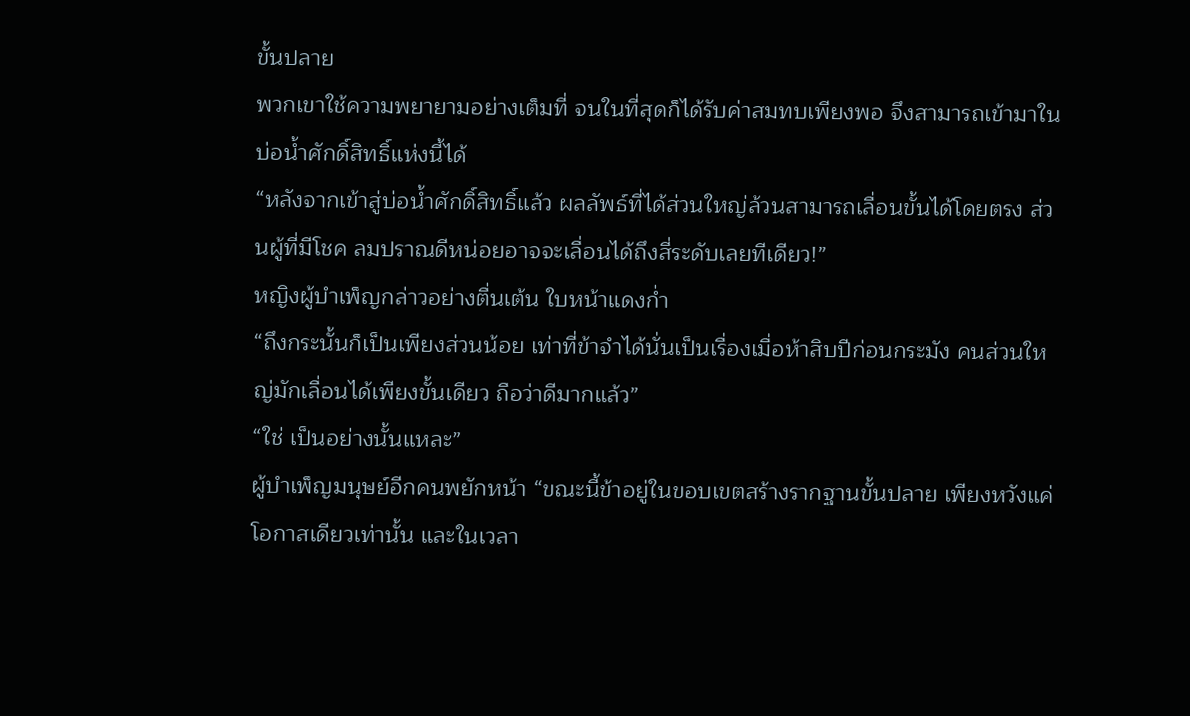ขั้นปลาย
พวกเขาใช้ความพยายามอย่างเต็มที่ จนในที่สุดก็ได้รับค่าสมทบเพียงพอ จึงสามารถเข้ามาในบ่อน้ำศักดิ์สิทธิ์แห่งนี้ได้
“หลังจากเข้าสู่บ่อน้ำศักดิ์สิทธิ์แล้ว ผลลัพธ์ที่ได้ส่วนใหญ่ล้วนสามารถเลื่อนขั้นได้โดยตรง ส่วนผู้ที่มีโชค ลมปราณดีหน่อยอาจจะเลื่อนได้ถึงสี่ระดับเลยทีเดียว!”
หญิงผู้บำเพ็ญกล่าวอย่างตื่นเต้น ใบหน้าแดงก่ำ
“ถึงกระนั้นก็เป็นเพียงส่วนน้อย เท่าที่ข้าจำได้นั่นเป็นเรื่องเมื่อห้าสิบปีก่อนกระมัง คนส่วนใหญ่มักเลื่อนได้เพียงขั้นเดียว ถือว่าดีมากแล้ว”
“ใช่ เป็นอย่างนั้นแหละ”
ผู้บำเพ็ญมนุษย์อีกคนพยักหน้า “ขณะนี้ข้าอยู่ในขอบเขตสร้างรากฐานขั้นปลาย เพียงหวังแค่โอกาสเดียวเท่านั้น และในเวลา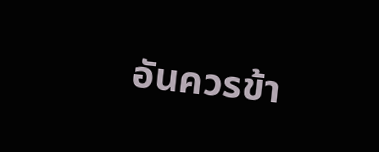อันควรข้า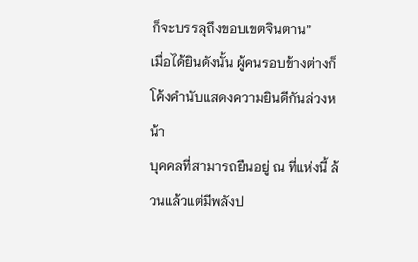ก็จะบรรลุถึงขอบเขตจินตาน”
เมื่อได้ยินดังนั้น ผู้คนรอบข้างต่างก็โค้งคำนับแสดงความยินดีกันล่วงหน้า
บุคคลที่สามารถยืนอยู่ ณ ที่แห่งนี้ ล้วนแล้วแต่มีพลังป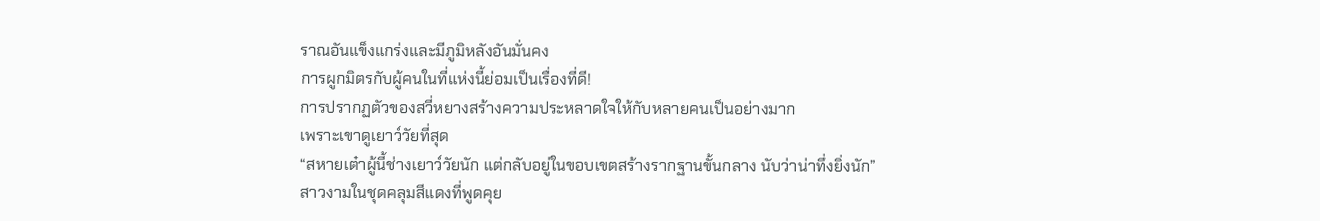ราณอันแข็งแกร่งและมีภูมิหลังอันมั่นคง
การผูกมิตรกับผู้คนในที่แห่งนี้ย่อมเป็นเรื่องที่ดี!
การปรากฏตัวของสวี่หยางสร้างความประหลาดใจให้กับหลายคนเป็นอย่างมาก
เพราะเขาดูเยาว์วัยที่สุด
“สหายเต๋าผู้นี้ช่างเยาว์วัยนัก แต่กลับอยู่ในขอบเขตสร้างรากฐานขั้นกลาง นับว่าน่าทึ่งยิ่งนัก”
สาวงามในชุดคลุมสีแดงที่พูดคุย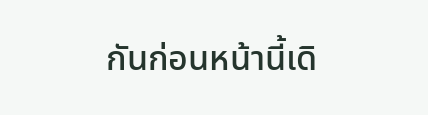กันก่อนหน้านี้เดิ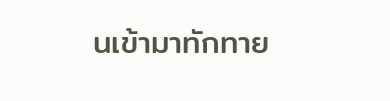นเข้ามาทักทาย